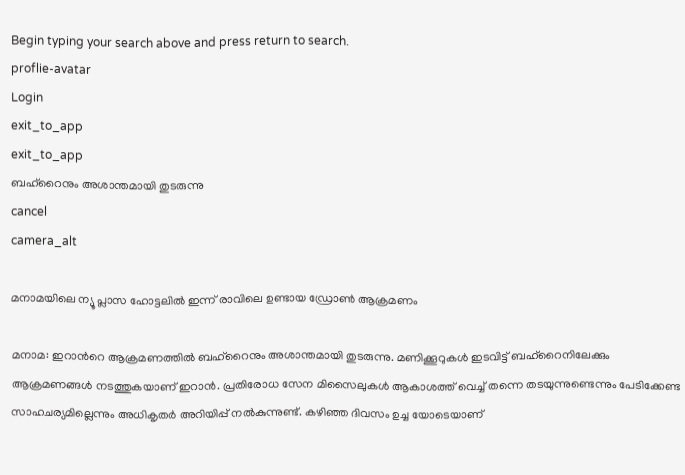Begin typing your search above and press return to search.
proflie-avatar
Login
exit_to_app
exit_to_app
ബഹ്റൈനും അശാന്തമായി തുടരുന്നു
cancel
camera_alt

മനാമയിലെ ന്യൂ പ്ലാസ ഹോട്ടലിൽ ഇന്ന് രാവിലെ ഉണ്ടായ ഡ്രോൺ ആക്രമണം

മനാമ: ഇറാന്‍റെ ആക്രമണത്തിൽ ബഹ്റൈനും അശാന്തമായി തുടരുന്നു. മണിക്കൂറുകൾ ഇടവിട്ട് ബഹ്റൈനിലേക്കും ആക്രമണങ്ങൾ നടത്തുകയാണ് ഇറാൻ. പ്രതിരോധ സേന മിസൈലുകൾ ആകാശത്ത് വെച്ച് തന്നെ തടയുന്നുണ്ടെന്നും പേടിക്കേണ്ട സാഹചര്യമില്ലെന്നും അധികൃതർ അറിയിപ്പ് നൽകുന്നുണ്ട്. കഴിഞ്ഞ ദിവസം ഉച്ച‍ യോടെയാണ്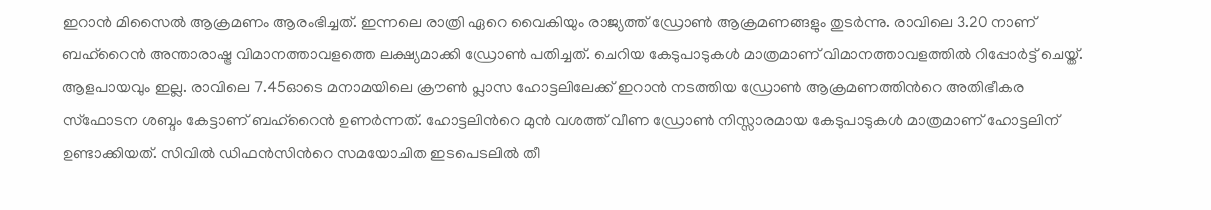ഇറാൻ മിസൈൽ ആക്രമണം ആരംഭിച്ചത്. ഇന്നലെ രാത്രി ഏറെ വൈകിയും രാജ്യത്ത് ഡ്രോൺ ആക്രമണങ്ങളും തുടർന്നു. രാവിലെ 3.20 നാണ് ബഹ്റൈന്‍ അന്താരാഷ്ട്ര വിമാനത്താവളത്തെ ലക്ഷ്യമാക്കി ഡ്രോൺ പതിച്ചത്. ചെറിയ കേടുപാടുകൾ മാത്രമാണ് വിമാനത്താവളത്തിൽ റിപ്പോർട്ട് ചെയ്ത്. ആളപായവും ഇല്ല. രാവിലെ 7.45ഓടെ മനാമയിലെ ക്രൗൺ പ്ലാസ ഹോട്ടലിലേക്ക് ഇറാൻ നടത്തിയ ഡ്രോൺ ആക്രമണത്തിന്‍റെ അതിഭീകര സ്ഫോടന ശബ്ദം കേട്ടാണ് ബഹ്റൈൻ ഉണർന്നത്. ഹോട്ടലിന്‍റെ മുൻ വശത്ത് വീണ ഡ്രോൺ നിസ്സാരമായ കേടുപാടുകൾ മാത്രമാണ് ഹോട്ടലിന് ഉണ്ടാക്കിയത്. സിവിൽ ഡിഫൻസിന്‍റെ സമയോചിത ഇടപെടലിൽ തീ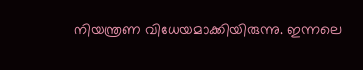നിയന്ത്രണ വിധേയമാക്കിയിരുന്നു. ഇന്നലെ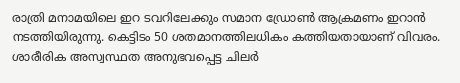രാത്രി മനാമയിലെ ഇറ ടവറിലേക്കും സമാന ഡ്രോൺ ആക്രമണം ഇറാൻ നടത്തി‍യിരുന്നു. കെട്ടിടം 50 ശതമാനത്തിലധികം കത്തിയതായാണ് വിവരം. ശാരീരിക അസ്വസ്ഥത അനുഭവപ്പെട്ട ചിലർ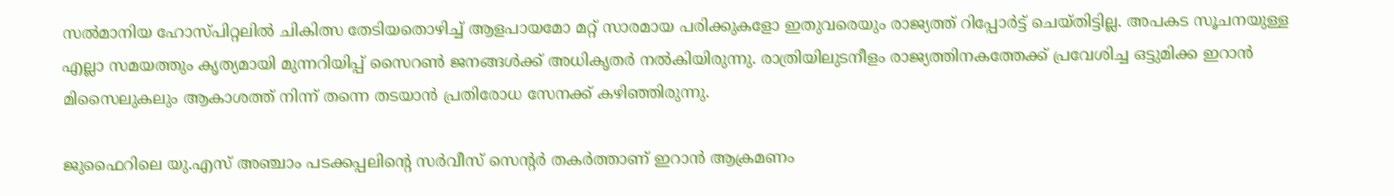സൽമാനിയ ഹോസ്പിറ്റലിൽ ചികിത്സ തേടിയതൊഴിച്ച് ആളപായമോ മറ്റ് സാരമായ പരിക്കുകളോ ഇതുവരെയും രാജ്യത്ത് റിപ്പോർട്ട് ചെയ്തിട്ടില്ല. അപകട സൂചനയുള്ള എല്ലാ സമ‍യത്തും കൃത്യമായി മുന്നറിയിപ്പ് സൈറൺ ജനങ്ങൾക്ക് അധികൃതർ നൽകിയിരുന്നു. രാത്രിയിലുടനീളം രാജ്യത്തിനകത്തേക്ക് പ്രവേശിച്ച ഒട്ടുമിക്ക ഇറാൻ മിസൈലുകലും ആകാശത്ത് നിന്ന് തന്നെ തടയാൻ പ്രതിരോധ സേനക്ക് കഴിഞ്ഞിരുന്നു.

ജുഫൈറിലെ യു.എസ് അഞ്ചാം പടക്കപ്പലിന്‍റെ സർവീസ് സെന്‍റർ തകർത്താണ് ഇറാൻ ആക്രമണം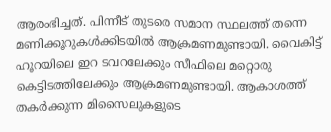ആരംഭിച്ചത്. പിന്നീട് തുടരെ സമാന സ്ഥലത്ത് തന്നെ മണിക്കൂറുകൾക്കിടയിൽ ആക്രമണമുണ്ടായി. വൈകിട്ട് ഹൂറയിലെ ഇറ ടവറലേക്കും സീഫിലെ മറ്റൊരു കെട്ടിടത്തിലേക്കും ആക്രമണമുണ്ടായി. ആകാശത്ത് തകർക്കുന്ന മിസൈലുകളുടെ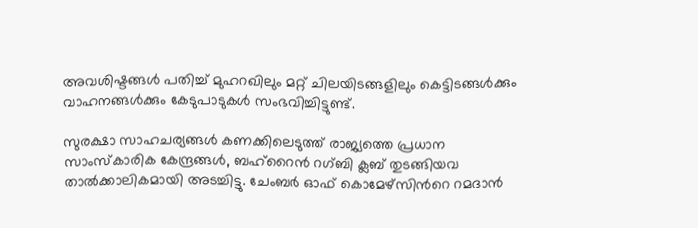അവശിഷ്ടങ്ങൾ പതിച്ച് മുഹറഖിലും മറ്റ് ചിലയിടങ്ങളിലും കെട്ടിടങ്ങൾക്കും വാഹനങ്ങൾക്കും കേടുപാടുകൾ സംഭവിച്ചിട്ടുണ്ട്.

സുരക്ഷാ സാഹചര്യങ്ങൾ കണക്കിലെടുത്ത് രാജ്യത്തെ പ്രധാന സാംസ്കാരിക കേന്ദ്രങ്ങൾ, ബഹ്‌റൈൻ റഗ്ബി ക്ലബ് തുടങ്ങിയവ താൽക്കാലികമായി അടച്ചിട്ടു. ചേംബർ ഓഫ് കൊമേഴ്‌സിന്‍റെ റമദാൻ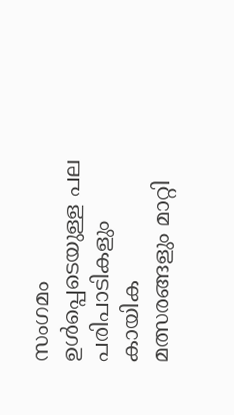സംഗമം ഉൾപ്പെടെയുള്ള പല പരിപാടികളും കായിക മത്സരങ്ങളും മാറ്റി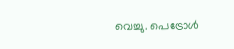വെച്ചു. പെട്രോൾ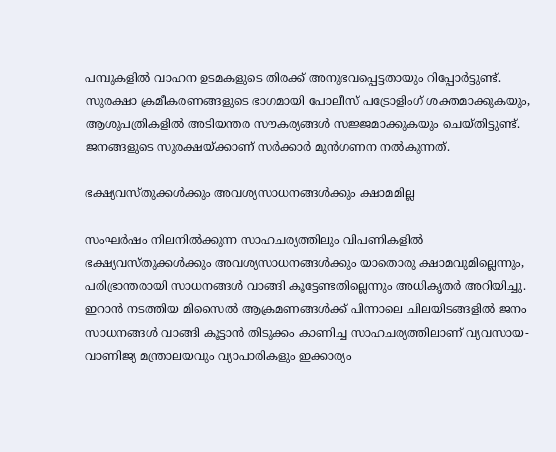പമ്പുകളിൽ വാഹന ഉടമകളുടെ തിരക്ക് അനുഭവപ്പെട്ടതായും റിപ്പോർട്ടുണ്ട്. സുരക്ഷാ ക്രമീകരണങ്ങളുടെ ഭാഗമായി പോലീസ് പട്രോളിംഗ് ശക്തമാക്കുകയും, ആശുപത്രികളിൽ അടിയന്തര സൗകര്യങ്ങൾ സജ്ജമാക്കുകയും ചെയ്തിട്ടുണ്ട്. ജനങ്ങളുടെ സുരക്ഷയ്ക്കാണ് സർക്കാർ മുൻഗണന നൽകുന്നത്.

ഭക്ഷ്യവസ്തുക്കൾക്കും അവശ്യസാധനങ്ങൾക്കും ക്ഷാമമില്ല

സംഘർഷം നിലനിൽക്കുന്ന സാഹചര്യത്തിലും വിപണികളിൽ ഭക്ഷ്യവസ്തുക്കൾക്കും അവശ്യസാധനങ്ങൾക്കും യാതൊരു ക്ഷാമവുമില്ലെന്നും, പരിഭ്രാന്തരായി സാധനങ്ങൾ വാങ്ങി കൂട്ടേണ്ടതില്ലെന്നും അധികൃതർ അറിയിച്ചു. ഇറാൻ നടത്തിയ മിസൈൽ ആക്രമണങ്ങൾക്ക് പിന്നാലെ ചിലയിടങ്ങളിൽ ജനം സാധനങ്ങൾ വാങ്ങി കൂട്ടാൻ തിടുക്കം കാണിച്ച സാഹചര്യത്തിലാണ് വ്യവസായ-വാണിജ്യ മന്ത്രാലയവും വ്യാപാരികളും ഇക്കാര്യം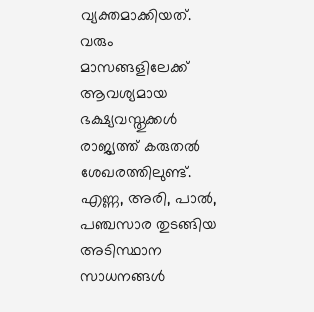വ്യക്തമാക്കിയത്. വരും മാസങ്ങളിലേക്ക് ആവശ്യമായ ഭക്ഷ്യവസ്തുക്കൾ രാജ്യത്ത് കരുതൽ ശേഖരത്തിലുണ്ട്. എണ്ണ, അരി, പാൽ, പഞ്ചസാര തുടങ്ങിയ അടിസ്ഥാന സാധനങ്ങൾ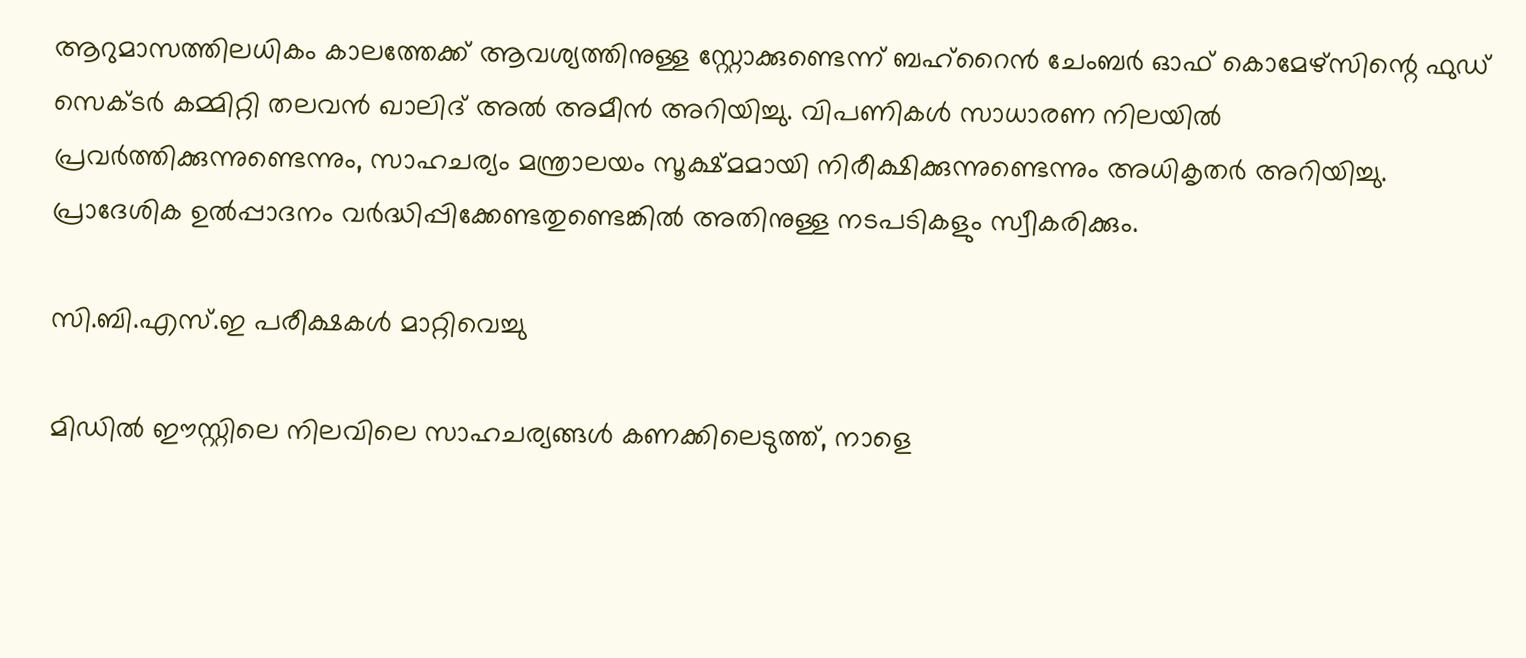ആറുമാസത്തിലധികം കാലത്തേക്ക് ആവശ്യത്തിനുള്ള സ്റ്റോക്കുണ്ടെന്ന് ബഹ്‌റൈൻ ചേംബർ ഓഫ് കൊമേഴ്‌സിന്റെ ഫുഡ് സെക്ടർ കമ്മിറ്റി തലവൻ ഖാലിദ് അൽ അമീൻ അറിയിച്ചു. വിപണികൾ സാധാരണ നിലയിൽ പ്രവർത്തിക്കുന്നുണ്ടെന്നും, സാഹചര്യം മന്ത്രാലയം സൂക്ഷ്മമായി നിരീക്ഷിക്കുന്നുണ്ടെന്നും അധികൃതർ അറിയിച്ചു. പ്രാദേശിക ഉൽപ്പാദനം വർദ്ധിപ്പിക്കേണ്ടതുണ്ടെങ്കിൽ അതിനുള്ള നടപടികളും സ്വീകരിക്കും.

സി.ബി.എസ്.ഇ പരീക്ഷകൾ മാറ്റിവെച്ചു

മിഡിൽ ഈസ്റ്റിലെ നിലവിലെ സാഹചര്യങ്ങൾ കണക്കിലെടുത്ത്, നാളെ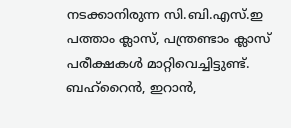നടക്കാനിരുന്ന സി.ബി.എസ്.ഇ പത്താം ക്ലാസ്, പന്ത്രണ്ടാം ക്ലാസ് പരീക്ഷകൾ മാറ്റിവെച്ചിട്ടുണ്ട്. ബഹ്‌റൈൻ, ഇറാൻ,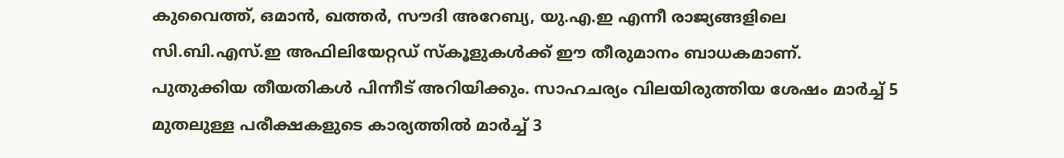കുവൈത്ത്, ഒമാൻ, ഖത്തർ, സൗദി അറേബ്യ, യു.എ.ഇ എന്നീ രാജ്യങ്ങളിലെ സി.ബി.എസ്.ഇ അഫിലിയേറ്റഡ് സ്കൂളുകൾക്ക് ഈ തീരുമാനം ബാധകമാണ്. പുതുക്കിയ തീയതികൾ പിന്നീട് അറിയിക്കും. സാഹചര്യം വിലയിരുത്തിയ ശേഷം മാർച്ച് 5 മുതലുള്ള പരീക്ഷകളുടെ കാര്യത്തിൽ മാർച്ച് 3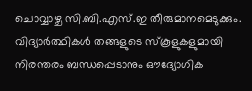ചൊവ്വാഴ്ച സി.ബി.എസ്.ഇ തീരുമാനമെടുക്കും. വിദ്യാർത്ഥികൾ തങ്ങളുടെ സ്കൂളുകളുമായി നിരന്തരം ബന്ധപ്പെടാനും ഔദ്യോഗിക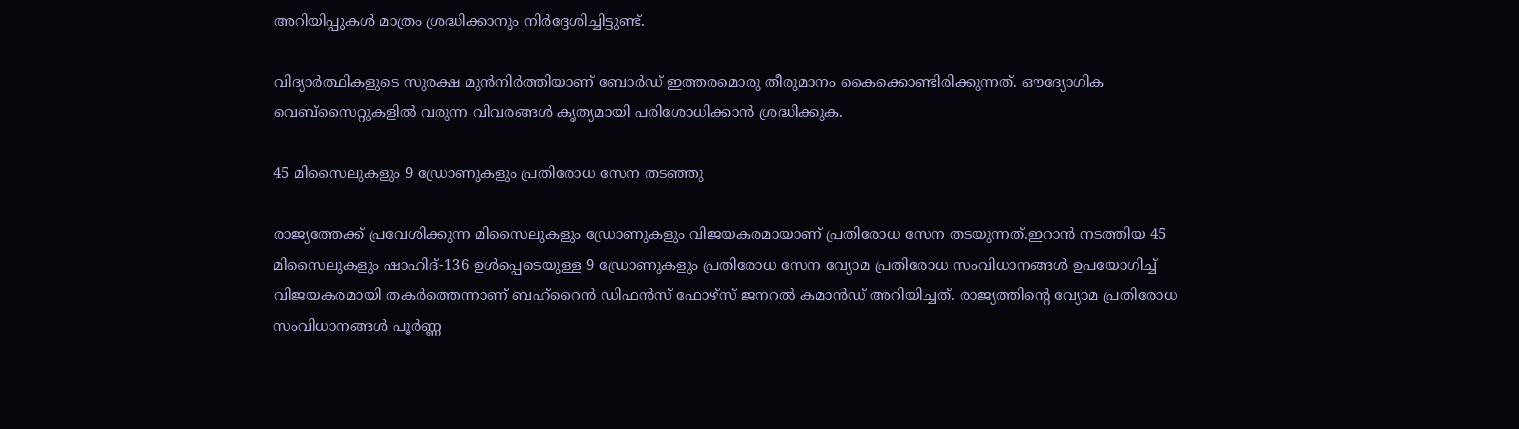അറിയിപ്പുകൾ മാത്രം ശ്രദ്ധിക്കാനും നിർദ്ദേശിച്ചിട്ടുണ്ട്.

വിദ്യാർത്ഥികളുടെ സുരക്ഷ മുൻനിർത്തിയാണ് ബോർഡ് ഇത്തരമൊരു തീരുമാനം കൈക്കൊണ്ടിരിക്കുന്നത്. ഔദ്യോഗിക വെബ്‌സൈറ്റുകളിൽ വരുന്ന വിവരങ്ങൾ കൃത്യമായി പരിശോധിക്കാൻ ശ്രദ്ധിക്കുക.

45 മിസൈലുകളും 9 ഡ്രോണുകളും പ്രതിരോധ സേന തടഞ്ഞു

രാജ്യത്തേക്ക് പ്രവേശിക്കുന്ന മിസൈലുകളും ഡ്രോണുകളും വിജയകരമായാണ് പ്രതിരോധ സേന തടയുന്നത്.ഇറാൻ നടത്തിയ 45 മിസൈലുകളും ഷാഹിദ്-136 ഉൾപ്പെടെയുള്ള 9 ഡ്രോണുകളും പ്രതിരോധ സേന വ്യോമ പ്രതിരോധ സംവിധാനങ്ങൾ ഉപയോഗിച്ച് വിജയകരമായി തകർത്തെന്നാണ് ബഹ്‌റൈൻ ഡിഫൻസ് ഫോഴ്സ് ജനറൽ കമാൻഡ് അറിയിച്ചത്. രാജ്യത്തിന്റെ വ്യോമ പ്രതിരോധ സംവിധാനങ്ങൾ പൂർണ്ണ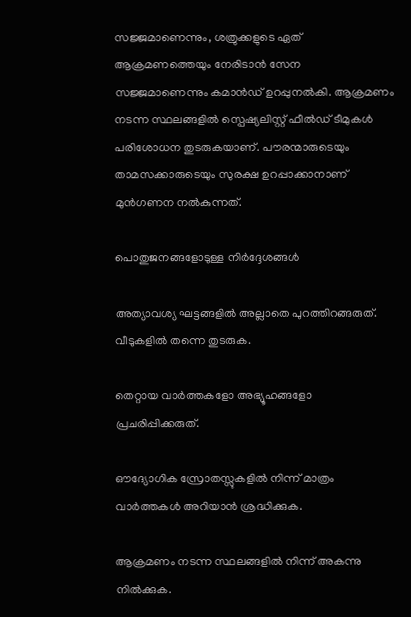സജ്ജമാണെന്നും, ശത്രുക്കളുടെ ഏത് ആക്രമണത്തെയും നേരിടാൻ സേന സജ്ജമാണെന്നും കമാൻഡ് ഉറപ്പുനൽകി. ആക്രമണം നടന്ന സ്ഥലങ്ങളിൽ സ്പെഷ്യലിസ്റ്റ് ഫീൽഡ് ടീമുകൾ പരിശോധന തുടരുകയാണ്. പൗരന്മാരുടെയും താമസക്കാരുടെയും സുരക്ഷ ഉറപ്പാക്കാനാണ് മുൻഗണന നൽകുന്നത്.

പൊതുജനങ്ങളോടുള്ള നിർദ്ദേശങ്ങൾ

അത്യാവശ്യ ഘട്ടങ്ങളിൽ അല്ലാതെ പുറത്തിറങ്ങരുത്. വീടുകളിൽ തന്നെ തുടരുക.

തെറ്റായ വാർത്തകളോ അഭ്യൂഹങ്ങളോ പ്രചരിപ്പിക്കരുത്.

ഔദ്യോഗിക സ്രോതസ്സുകളിൽ നിന്ന് മാത്രം വാർത്തകൾ അറിയാൻ ശ്രദ്ധിക്കുക.

ആക്രമണം നടന്ന സ്ഥലങ്ങളിൽ നിന്ന് അകന്നു നിൽക്കുക.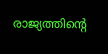രാജ്യത്തിന്റെ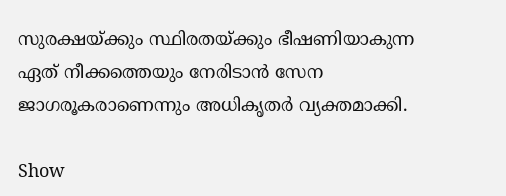സുരക്ഷയ്ക്കും സ്ഥിരതയ്ക്കും ഭീഷണിയാകുന്ന ഏത് നീക്കത്തെയും നേരിടാൻ സേന ജാഗരൂകരാണെന്നും അധികൃതർ വ്യക്തമാക്കി.

Show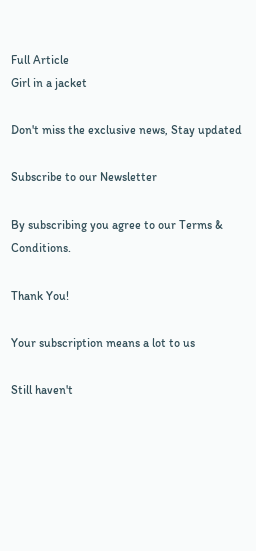Full Article
Girl in a jacket

Don't miss the exclusive news, Stay updated

Subscribe to our Newsletter

By subscribing you agree to our Terms & Conditions.

Thank You!

Your subscription means a lot to us

Still haven't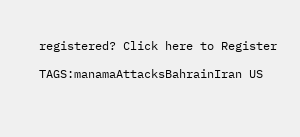registered? Click here to Register

TAGS:manamaAttacksBahrainIran US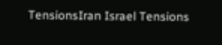TensionsIran Israel Tensions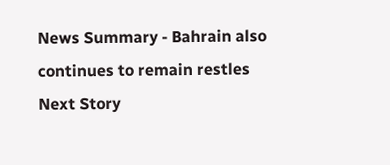News Summary - Bahrain also continues to remain restles
Next Story